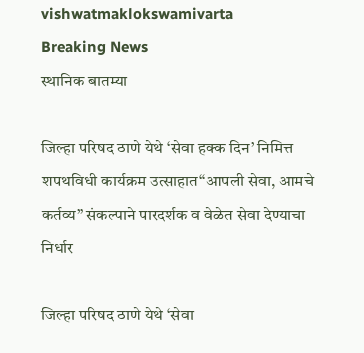vishwatmaklokswamivarta
Breaking News
स्थानिक बातम्या

जिल्हा परिषद ठाणे येथे ‘सेवा हक्क दिन’ निमित्त शपथविधी कार्यक्रम उत्साहात“आपली सेवा, आमचे कर्तव्य” संकल्पाने पारदर्शक व वेळेत सेवा देण्याचा निर्धार

जिल्हा परिषद ठाणे येथे ‘सेवा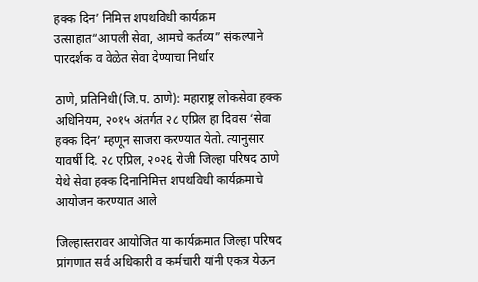हक्क दिन’ निमित्त शपथविधी कार्यक्रम उत्साहात“आपली सेवा, आमचे कर्तव्य” संकल्पाने पारदर्शक व वेळेत सेवा देण्याचा निर्धार

ठाणे, प्रतिनिधी(जि.प. ठाणे): महाराष्ट्र लोकसेवा हक्क अधिनियम, २०१५ अंतर्गत २८ एप्रिल हा दिवस ‘सेवा हक्क दिन’ म्हणून साजरा करण्यात येतो. त्यानुसार यावर्षी दि. २८ एप्रिल, २०२६ रोजी जिल्हा परिषद ठाणे येथे सेवा हक्क दिनानिमित्त शपथविधी कार्यक्रमाचे आयोजन करण्यात आले

जिल्हास्तरावर आयोजित या कार्यक्रमात जिल्हा परिषद प्रांगणात सर्व अधिकारी व कर्मचारी यांनी एकत्र येऊन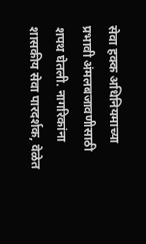सेवा हक्क अधिनियमाच्या प्रभावी अंमलबजावणीसाठी शपथ घेतली. नागरिकांना शासकीय सेवा पारदर्शक, वेळेत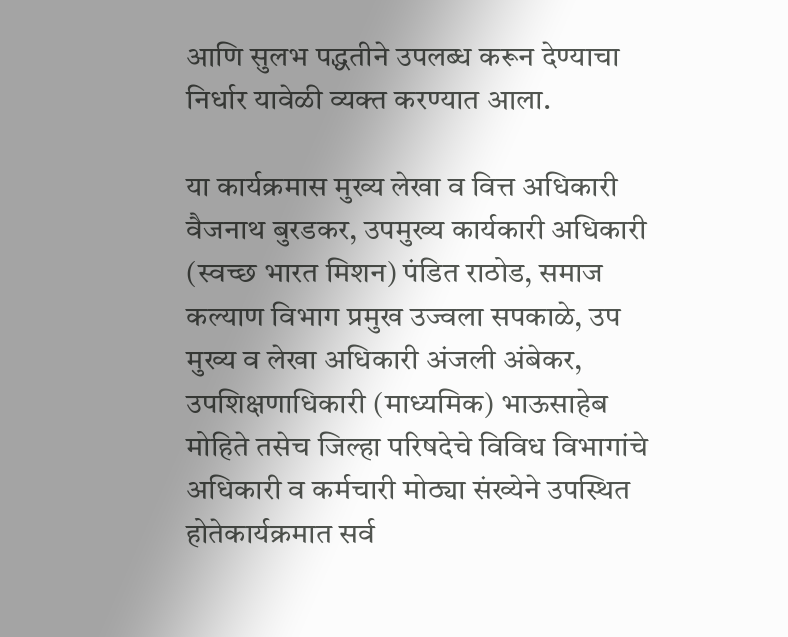आणि सुलभ पद्धतीने उपलब्ध करून देण्याचा निर्धार यावेळी व्यक्त करण्यात आला.

या कार्यक्रमास मुख्य लेखा व वित्त अधिकारी वैजनाथ बुरडकर, उपमुख्य कार्यकारी अधिकारी (स्वच्छ भारत मिशन) पंडित राठोड, समाज कल्याण विभाग प्रमुख उज्वला सपकाळे, उप मुख्य व लेखा अधिकारी अंजली अंबेकर, उपशिक्षणाधिकारी (माध्यमिक) भाऊसाहेब मोहिते तसेच जिल्हा परिषदेचे विविध विभागांचे अधिकारी व कर्मचारी मोठ्या संख्येने उपस्थित होतेकार्यक्रमात सर्व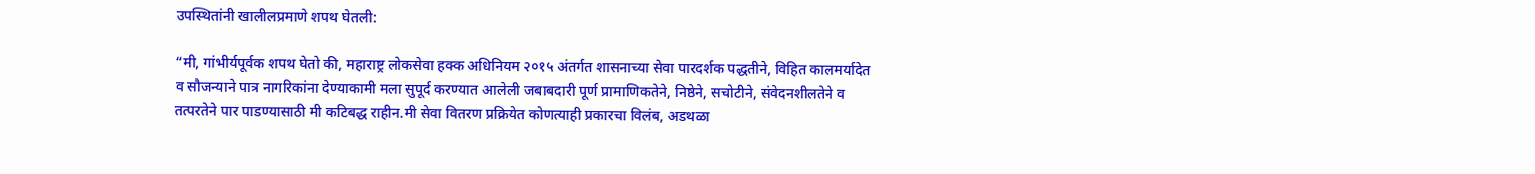उपस्थितांनी खालीलप्रमाणे शपथ घेतली:

“मी, गांभीर्यपूर्वक शपथ घेतो की, महाराष्ट्र लोकसेवा हक्क अधिनियम २०१५ अंतर्गत शासनाच्या सेवा पारदर्शक पद्धतीने, विहित कालमर्यादेत व सौजन्याने पात्र नागरिकांना देण्याकामी मला सुपूर्द करण्यात आलेली जबाबदारी पूर्ण प्रामाणिकतेने, निष्ठेने, सचोटीने, संवेदनशीलतेने व तत्परतेने पार पाडण्यासाठी मी कटिबद्ध राहीन.मी सेवा वितरण प्रक्रियेत कोणत्याही प्रकारचा विलंब, अडथळा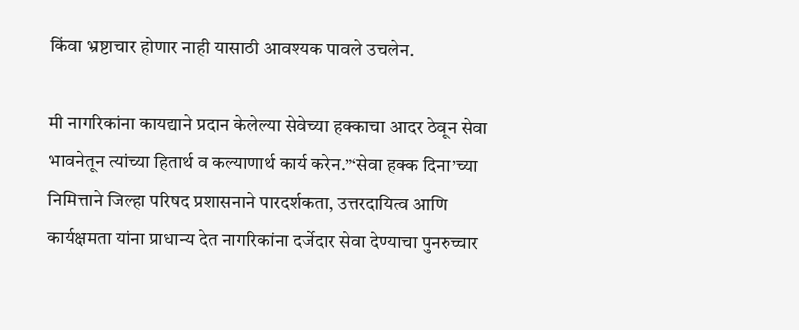किंवा भ्रष्टाचार होणार नाही यासाठी आवश्यक पावले उचलेन.

मी नागरिकांना कायद्याने प्रदान केलेल्या सेवेच्या हक्काचा आदर ठेवून सेवा भावनेतून त्यांच्या हितार्थ व कल्याणार्थ कार्य करेन.”‘सेवा हक्क दिना’च्या निमित्ताने जिल्हा परिषद प्रशासनाने पारदर्शकता, उत्तरदायित्व आणि कार्यक्षमता यांना प्राधान्य देत नागरिकांना दर्जेदार सेवा देण्याचा पुनरुच्चार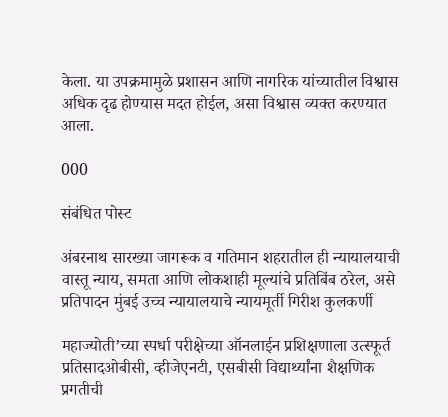केला. या उपक्रमामुळे प्रशासन आणि नागरिक यांच्यातील विश्वास अधिक दृढ होण्यास मदत होईल, असा विश्वास व्यक्त करण्यात आला.

000

संबंधित पोस्ट

अंबरनाथ सारख्या जागरूक व गतिमान शहरातील ही न्यायालयाची वास्तू न्याय, समता आणि लोकशाही मूल्यांचे प्रतिबिंब ठरेल, असे प्रतिपादन मुंबई उच्च न्यायालयाचे न्यायमूर्ती गिरीश कुलकर्णी

महाज्योती’च्या स्पर्धा परीक्षेच्या ऑनलाईन प्रशिक्षणाला उत्स्फूर्त प्रतिसादओबीसी, व्हीजेएनटी, एसबीसी विद्यार्थ्यांना शैक्षणिक प्रगतीची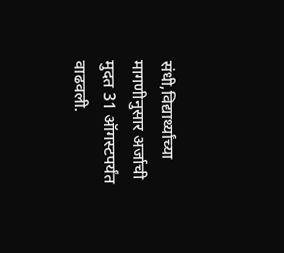संधी,विद्यार्थ्यांच्या मागणीनुसार अर्जाची मुदत 31 ऑगस्टपर्यंत वाढवली.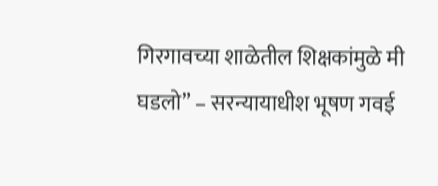गिरगावच्या शाळेतील शिक्षकांमुळे मी घडलो” – सरन्यायाधीश भूषण गवई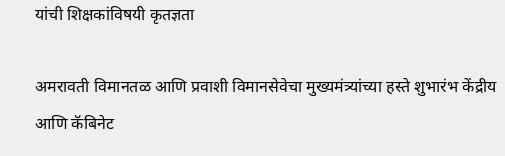यांची शिक्षकांविषयी कृतज्ञता

अमरावती विमानतळ आणि प्रवाशी विमानसेवेचा मुख्यमंत्र्यांच्या हस्ते शुभारंभ केंद्रीय आणि कॅबिनेट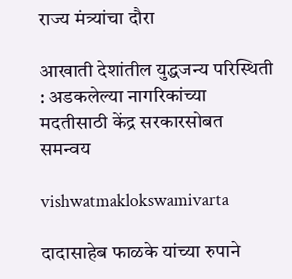राज्य मंत्र्यांचा दौरा

आखाती देशांतील युद्धजन्य परिस्थिती : अडकलेल्या नागरिकांच्या मदतीसाठी केंद्र सरकारसोबत समन्वय

vishwatmaklokswamivarta

दादासाहेब फाळके यांच्या रुपाने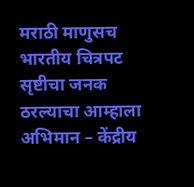मराठी माणुसच भारतीय चित्रपट सृष्टीचा जनक ठरल्याचा आम्हाला अभिमान – केंद्रीय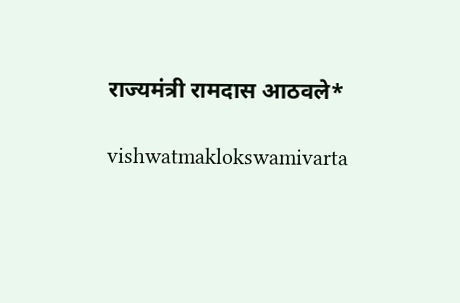राज्यमंत्री रामदास आठवले*

vishwatmaklokswamivarta